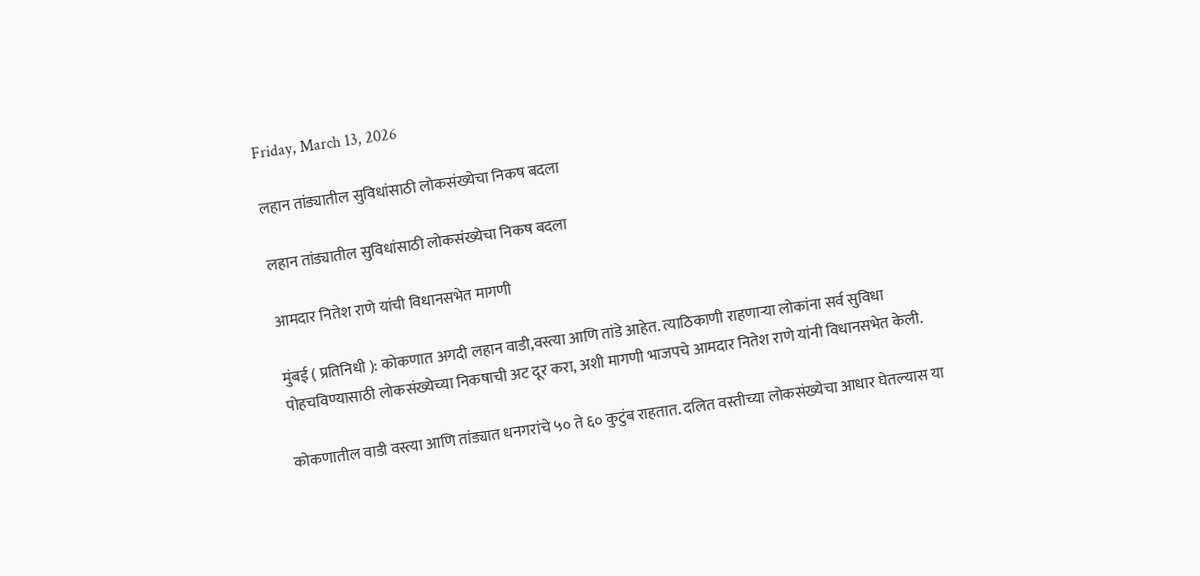Friday, March 13, 2026

लहान तांड्यातील सुविधांसाठी लोकसंख्येचा निकष बदला

लहान तांड्यातील सुविधांसाठी लोकसंख्येचा निकष बदला

आमदार नितेश राणे यांची विधानसभेत मागणी

मुंबई ( प्रतिनिधी ): कोकणात अगदी लहान वाडी,वस्त्या आणि तांडे आहेत. त्याठिकाणी राहणाऱ्या लोकांना सर्व सुविधा पोहचविण्यासाठी लोकसंख्येच्या निकषाची अट दूर करा, अशी मागणी भाजपचे आमदार नितेश राणे यांनी विधानसभेत केली.

कोकणातील वाडी वस्त्या आणि तांड्यात धनगरांचे ५० ते ६० कुटुंब राहतात. दलित वस्तीच्या लोकसंख्येचा आधार घेतल्यास या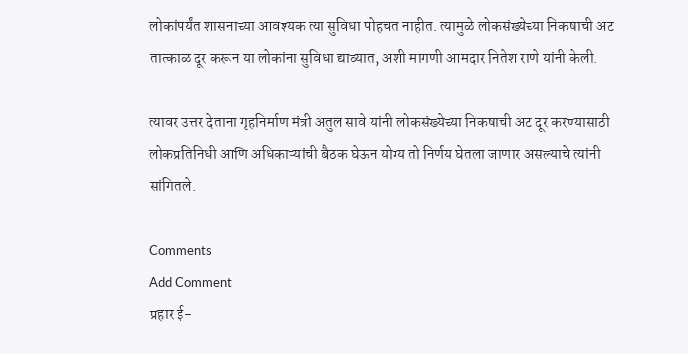लोकांपर्यंत शासनाच्या आवश्यक त्या सुविधा पोहचत नाहीत. त्यामुळे लोकसंख्येच्या निकषाची अट तात्काळ दूर करून या लोकांना सुविधा द्याव्यात, अशी मागणी आमदार नितेश राणे यांनी केली.

त्यावर उत्तर देताना गृहनिर्माण मंत्री अतुल सावे यांनी लोकसंख्येच्या निकषाची अट दूर करण्यासाठी लोकप्रतिनिधी आणि अधिकाऱ्यांची बैठक घेऊन योग्य तो निर्णय घेतला जाणार असल्याचे त्यांनी सांगितले.

Comments
Add Comment
प्रहार ई-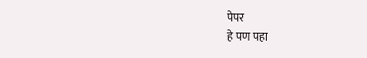पेपर
हे पण पहा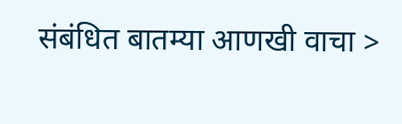संबंधित बातम्या आणखी वाचा >